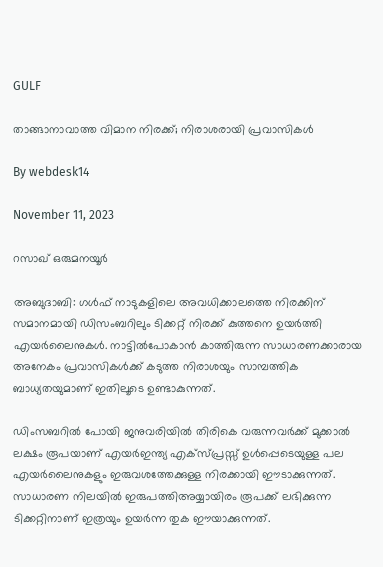GULF

താങ്ങാനാവാത്ത വിമാന നിരക്ക്; നിരാശരായി പ്രവാസികള്‍

By webdesk14

November 11, 2023

റസാഖ് ഒരുമനയൂര്‍

അബുദാബി: ഗള്‍ഫ് നാടുകളിലെ അവധിക്കാലത്തെ നിരക്കിന് സമാനമായി ഡിസംബറിലും ടിക്കറ്റ് നിരക്ക് കുത്തനെ ഉയര്‍ത്തി എയര്‍ലൈനുകള്‍. നാട്ടില്‍പോകാന്‍ കാത്തിരുന്ന സാധാരണക്കാരായ അനേകം പ്രവാസികള്‍ക്ക് കടുത്ത നിരാശയും സാമ്പത്തിക ബാധ്യതയുമാണ് ഇതിലൂടെ ഉണ്ടാകുന്നത്.

ഡിംസബറില്‍ പോയി ജനുവരിയില്‍ തിരികെ വരുന്നവര്‍ക്ക് മുക്കാല്‍ ലക്ഷം രൂപയാണ് എയര്‍ഇന്ത്യ എക്‌സ്പ്രസ്സ് ഉള്‍പ്പെടെയുള്ള പല എയര്‍ലൈനുകളും ഇരുവശത്തേക്കുള്ള നിരക്കായി ഈടാക്കുന്നത്. സാധാരണ നിലയില്‍ ഇരുപത്തിഅയ്യായിരം രൂപക്ക് ലഭിക്കുന്ന ടിക്കറ്റിനാണ് ഇത്രയും ഉയര്‍ന്ന തുക ഈയാക്കുന്നത്.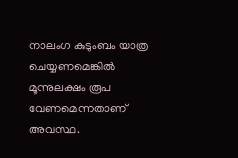നാലംഗ കുടുംബം യാത്ര ചെയ്യണമെങ്കില്‍ മൂന്നുലക്ഷം രൂപ വേണമെന്നതാണ് അവസ്ഥ.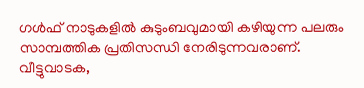ഗള്‍ഫ് നാടുകളില്‍ കുടുംബവുമായി കഴിയുന്ന പലരും സാമ്പത്തിക പ്രതിസന്ധി നേരിടുന്നവരാണ്. വീട്ടുവാടക,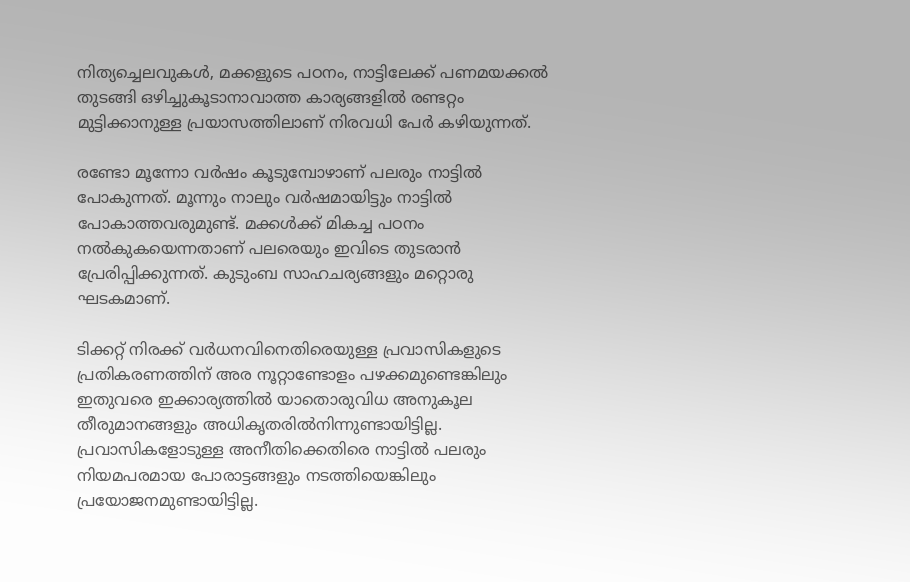നിത്യച്ചെലവുകള്‍, മക്കളുടെ പഠനം, നാട്ടിലേക്ക് പണമയക്കല്‍ തുടങ്ങി ഒഴിച്ചുകൂടാനാവാത്ത കാര്യങ്ങളില്‍ രണ്ടറ്റം മുട്ടിക്കാനുള്ള പ്രയാസത്തിലാണ് നിരവധി പേര്‍ കഴിയുന്നത്.

രണ്ടോ മൂന്നോ വര്‍ഷം കൂടുമ്പോഴാണ് പലരും നാട്ടില്‍ പോകുന്നത്. മൂന്നും നാലും വര്‍ഷമായിട്ടും നാട്ടില്‍ പോകാത്തവരുമുണ്ട്. മക്കള്‍ക്ക് മികച്ച പഠനം നല്‍കുകയെന്നതാണ് പലരെയും ഇവിടെ തുടരാന്‍ പ്രേരിപ്പിക്കുന്നത്. കുടുംബ സാഹചര്യങ്ങളും മറ്റൊരു ഘടകമാണ്.

ടിക്കറ്റ് നിരക്ക് വര്‍ധനവിനെതിരെയുള്ള പ്രവാസികളുടെ പ്രതികരണത്തിന് അര നൂറ്റാണ്ടോളം പഴക്കമുണ്ടെങ്കിലും ഇതുവരെ ഇക്കാര്യത്തില്‍ യാതൊരുവിധ അനുകൂല തീരുമാനങ്ങളും അധികൃതരില്‍നിന്നുണ്ടായിട്ടില്ല. പ്രവാസികളോടുള്ള അനീതിക്കെതിരെ നാട്ടില്‍ പലരും നിയമപരമായ പോരാട്ടങ്ങളും നടത്തിയെങ്കിലും പ്രയോജനമുണ്ടായിട്ടില്ല.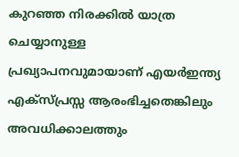കുറഞ്ഞ നിരക്കില്‍ യാത്ര ചെയ്യാനുള്ള പ്രഖ്യാപനവുമായാണ് എയര്‍ഇന്ത്യ എക്‌സ്പ്രസ്സ ആരംഭിച്ചതെങ്കിലും അവധിക്കാലത്തും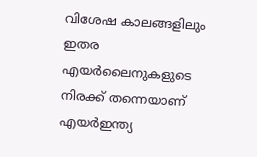വിശേഷ കാലങ്ങളിലും ഇതര എയര്‍ലൈനുകളുടെ നിരക്ക് തന്നെയാണ് എയര്‍ഇന്ത്യ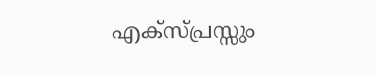എക്‌സ്പ്രസ്സും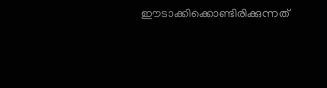ഈടാക്കിക്കൊണ്ടിരിക്കുന്നത്